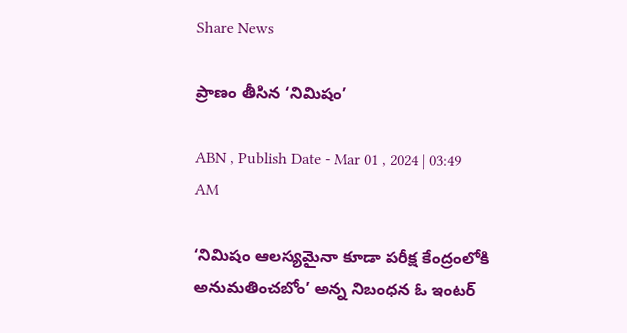Share News

ప్రాణం తీసిన ‘నిమిషం’

ABN , Publish Date - Mar 01 , 2024 | 03:49 AM

‘నిమిషం ఆలస్యమైనా కూడా పరీక్ష కేంద్రంలోకి అనుమతించబోం’ అన్న నిబంధన ఓ ఇంటర్‌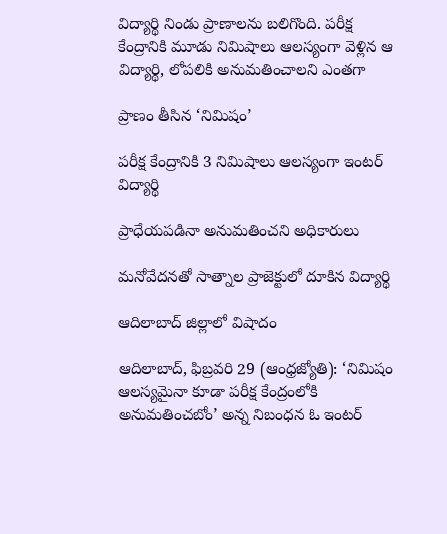విద్యార్థి నిండు ప్రాణాలను బలిగొంది. పరీక్ష కేంద్రానికి మూడు నిమిషాలు ఆలస్యంగా వెళ్లిన ఆ విద్యార్థి, లోపలికి అనుమతించాలని ఎంతగా

ప్రాణం తీసిన ‘నిమిషం’

పరీక్ష కేంద్రానికి 3 నిమిషాలు ఆలస్యంగా ఇంటర్‌ విద్యార్థి

ప్రాధేయపడినా అనుమతించని అధికారులు

మనోవేదనతో సాత్నాల ప్రాజెక్టులో దూకిన విద్యార్థి

ఆదిలాబాద్‌ జిల్లాలో విషాదం

ఆదిలాబాద్‌, ఫిబ్రవరి 29 (ఆంధ్రజ్యోతి): ‘నిమిషం ఆలస్యమైనా కూడా పరీక్ష కేంద్రంలోకి అనుమతించబోం’ అన్న నిబంధన ఓ ఇంటర్‌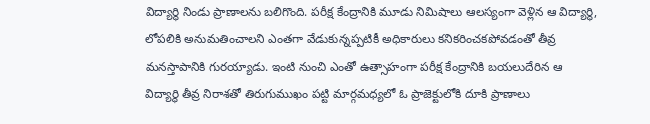విద్యార్థి నిండు ప్రాణాలను బలిగొంది. పరీక్ష కేంద్రానికి మూడు నిమిషాలు ఆలస్యంగా వెళ్లిన ఆ విద్యార్థి, లోపలికి అనుమతించాలని ఎంతగా వేడుకున్నప్పటికీ అధికారులు కనికరించకపోవడంతో తీవ్ర మనస్తాపానికి గురయ్యాడు. ఇంటి నుంచి ఎంతో ఉత్సాహంగా పరీక్ష కేంద్రానికి బయలుదేరిన ఆ విద్యార్థి తీవ్ర నిరాశతో తిరుగుముఖం పట్టి మార్గమధ్యలో ఓ ప్రాజెక్టులోకి దూకి ప్రాణాలు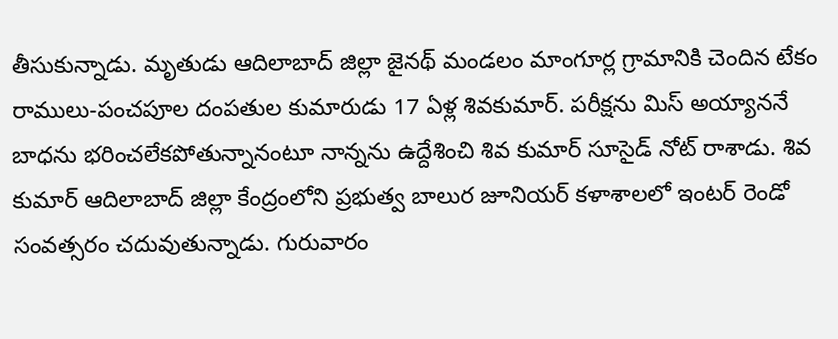తీసుకున్నాడు. మృతుడు ఆదిలాబాద్‌ జిల్లా జైనథ్‌ మండలం మాంగూర్ల గ్రామానికి చెందిన టేకం రాములు-పంచపూల దంపతుల కుమారుడు 17 ఏళ్ల శివకుమార్‌. పరీక్షను మిస్‌ అయ్యాననే బాధను భరించలేకపోతున్నానంటూ నాన్నను ఉద్దేశించి శివ కుమార్‌ సూసైడ్‌ నోట్‌ రాశాడు. శివ కుమార్‌ ఆదిలాబాద్‌ జిల్లా కేంద్రంలోని ప్రభుత్వ బాలుర జూనియర్‌ కళాశాలలో ఇంటర్‌ రెండో సంవత్సరం చదువుతున్నాడు. గురువారం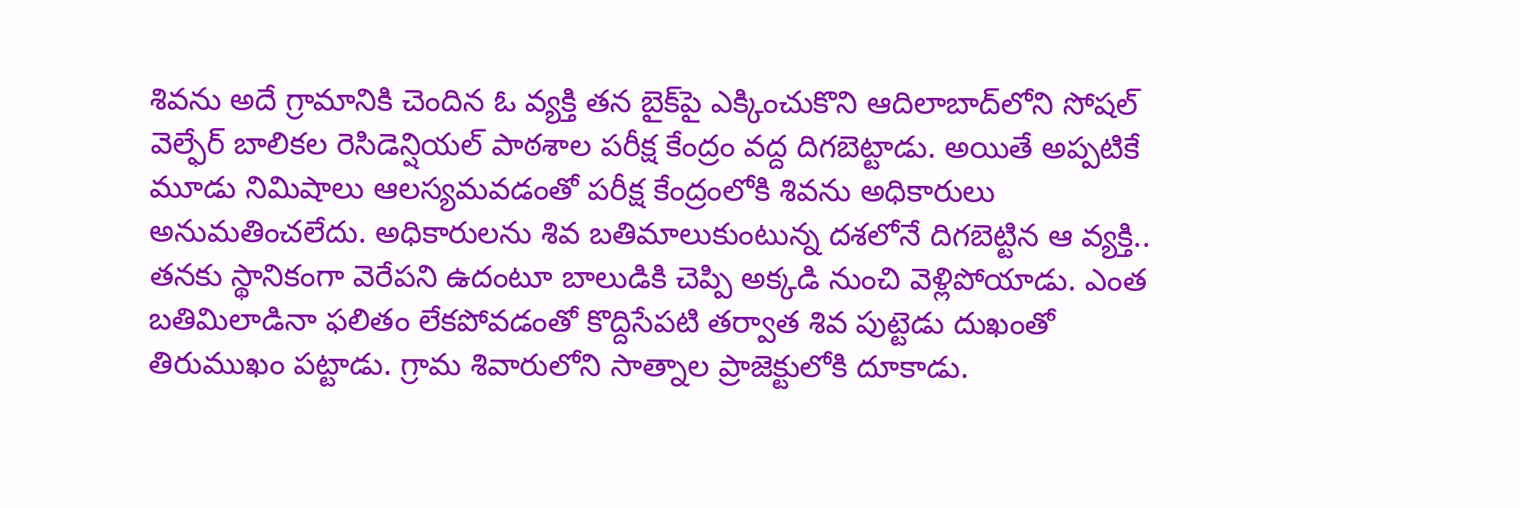శివను అదే గ్రామానికి చెందిన ఓ వ్యక్తి తన బైక్‌పై ఎక్కించుకొని ఆదిలాబాద్‌లోని సోషల్‌ వెల్ఫేర్‌ బాలికల రెసిడెన్షియల్‌ పాఠశాల పరీక్ష కేంద్రం వద్ద దిగబెట్టాడు. అయితే అప్పటికే మూడు నిమిషాలు ఆలస్యమవడంతో పరీక్ష కేంద్రంలోకి శివను అధికారులు అనుమతించలేదు. అధికారులను శివ బతిమాలుకుంటున్న దశలోనే దిగబెట్టిన ఆ వ్యక్తి.. తనకు స్థానికంగా వెరేపని ఉదంటూ బాలుడికి చెప్పి అక్కడి నుంచి వెళ్లిపోయాడు. ఎంత బతిమిలాడినా ఫలితం లేకపోవడంతో కొద్దిసేపటి తర్వాత శివ పుట్టెడు దుఖంతో తిరుముఖం పట్టాడు. గ్రామ శివారులోని సాత్నాల ప్రాజెక్టులోకి దూకాడు.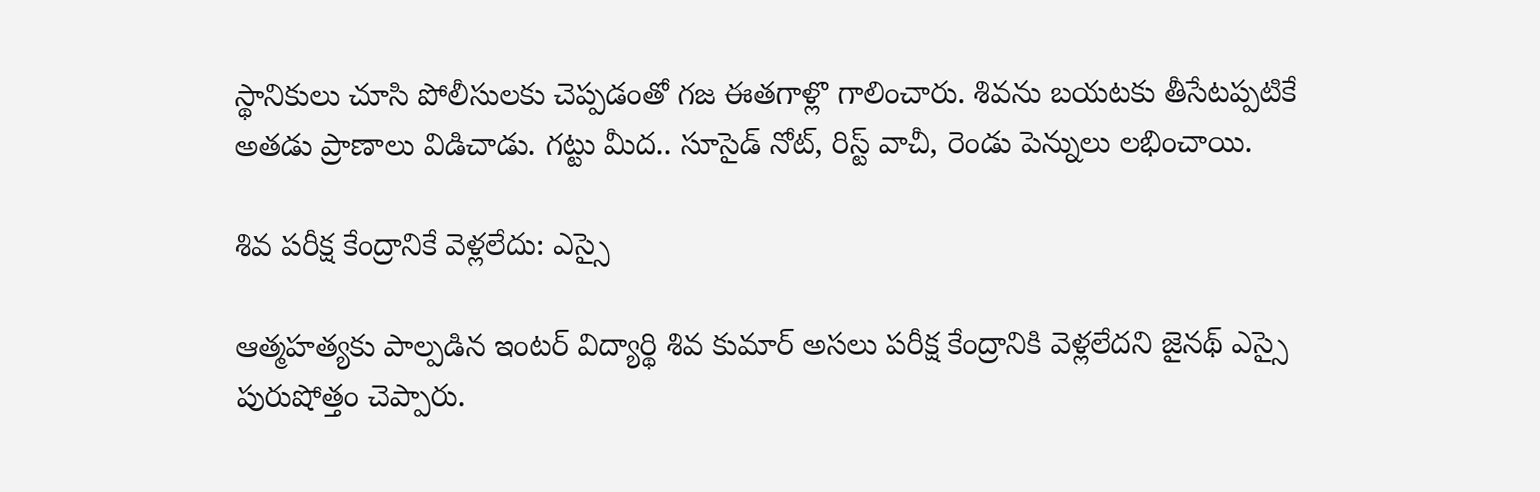స్థానికులు చూసి పోలీసులకు చెప్పడంతో గజ ఈతగాళ్లొ గాలించారు. శివను బయటకు తీసేటప్పటికే అతడు ప్రాణాలు విడిచాడు. గట్టు మీద.. సూసైడ్‌ నోట్‌, రిస్ట్‌ వాచీ, రెండు పెన్నులు లభించాయి.

శివ పరీక్ష కేంద్రానికే వెళ్లలేదు: ఎస్సై

ఆత్మహత్యకు పాల్పడిన ఇంటర్‌ విద్యార్థి శివ కుమార్‌ అసలు పరీక్ష కేంద్రానికి వెళ్లలేదని జైనథ్‌ ఎస్సై పురుషోత్తం చెప్పారు.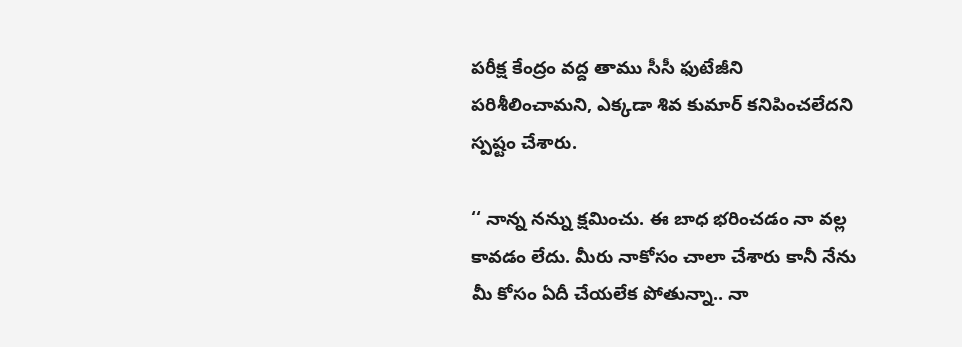పరీక్ష కేంద్రం వద్ద తాము సీసీ ఫుటేజీని పరిశీలించామని, ఎక్కడా శివ కుమార్‌ కనిపించలేదని స్పష్టం చేశారు.

‘‘ నాన్న నన్ను క్షమించు. ఈ బాధ భరించడం నా వల్ల కావడం లేదు. మీరు నాకోసం చాలా చేశారు కానీ నేను మీ కోసం ఏదీ చేయలేక పోతున్నా.. నా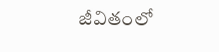జీవితంలో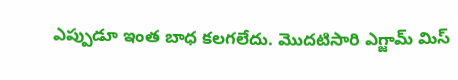ఎప్పుడూ ఇంత బాధ కలగలేదు. మొదటిసారి ఎగ్జామ్‌ మిస్‌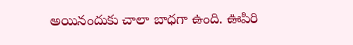అయినందుకు చాలా బాధగా ఉంది. ఊపిరి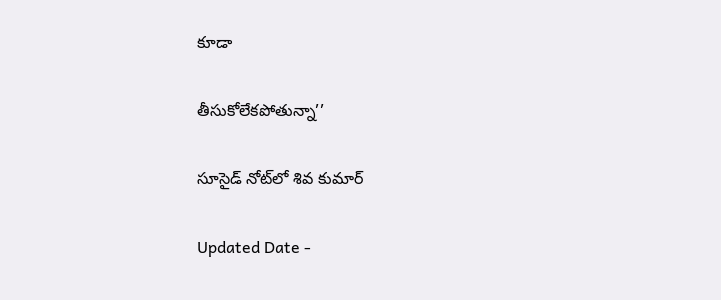కూడా

తీసుకోలేకపోతున్నా’’

సూసైడ్‌ నోట్‌లో శివ కుమార్‌

Updated Date -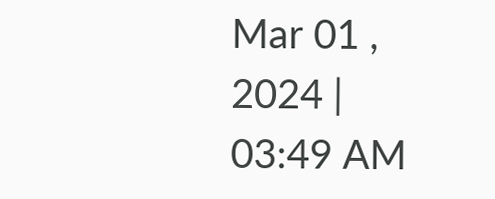Mar 01 , 2024 | 03:49 AM